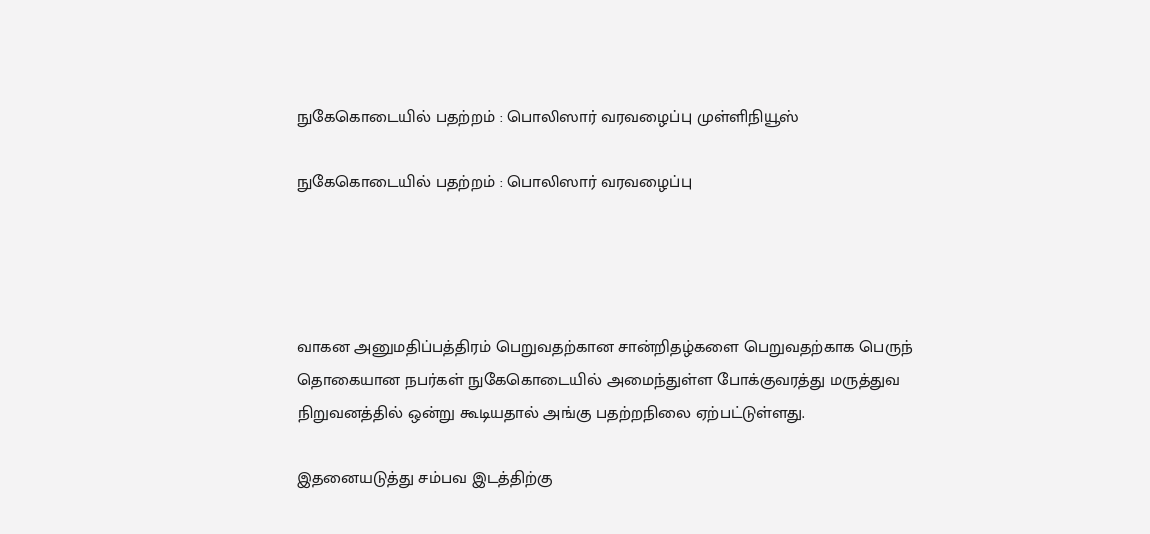நுகேகொடையில் பதற்றம் : பொலிஸார் வரவழைப்பு முள்ளிநியூஸ்

நுகேகொடையில் பதற்றம் : பொலிஸார் வரவழைப்பு




வாகன அனுமதிப்பத்திரம் பெறுவதற்கான சான்றிதழ்களை பெறுவதற்காக பெருந் தொகையான நபர்கள் நுகேகொடையில் அமைந்துள்ள போக்குவரத்து மருத்துவ நிறுவனத்தில் ஒன்று கூடியதால் அங்கு பதற்றநிலை ஏற்பட்டுள்ளது.

இதனையடுத்து சம்பவ இடத்திற்கு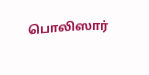பொலிஸார்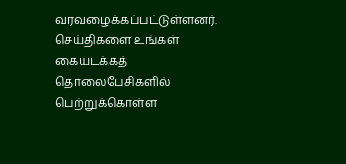வரவழைக்கப்பட்டுள்ளனர்.
செய்திகளை உங்கள் கையடக்கத் தொலைபேசிகளில் பெற்றுக்கொள்ள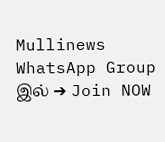Mullinews WhatsApp Group இல் ➔ Join NOW